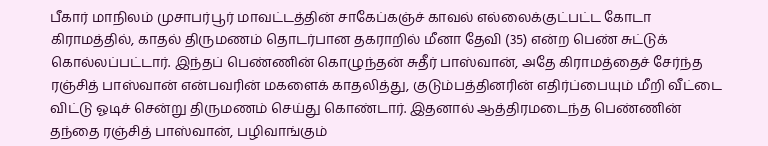பீகார் மாநிலம் முசாபர்பூர் மாவட்டத்தின் சாகேப்கஞ்ச் காவல் எல்லைக்குட்பட்ட கோடா கிராமத்தில், காதல் திருமணம் தொடர்பான தகராறில் மீனா தேவி (35) என்ற பெண் சுட்டுக் கொல்லப்பட்டார். இந்தப் பெண்ணின் கொழுந்தன் சுதீர் பாஸ்வான், அதே கிராமத்தைச் சேர்ந்த ரஞ்சித் பாஸ்வான் என்பவரின் மகளைக் காதலித்து, குடும்பத்தினரின் எதிர்ப்பையும் மீறி வீட்டை விட்டு ஓடிச் சென்று திருமணம் செய்து கொண்டார். இதனால் ஆத்திரமடைந்த பெண்ணின் தந்தை ரஞ்சித் பாஸ்வான், பழிவாங்கும்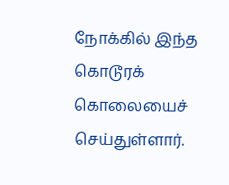நோக்கில் இந்த கொடூரக் கொலையைச் செய்துள்ளார்.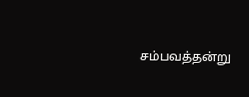சம்பவத்தன்று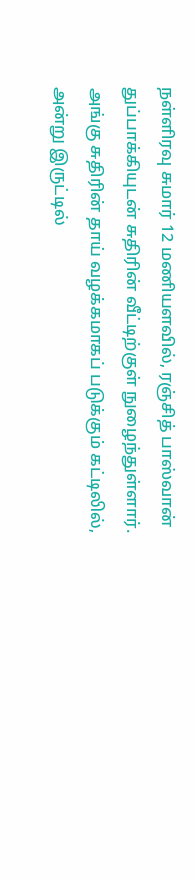நள்ளிரவு சுமார் 12 மணியளவில், ரஞ்சித் பாஸ்வான் துப்பாக்கியுடன் சுதிரின் வீட்டிற்குள் நுழைந்துள்ளார். அங்கு சுதிரின் தாய் வழக்கமாகப் படுக்கும் கட்டிலில், அன்று இருட்டில்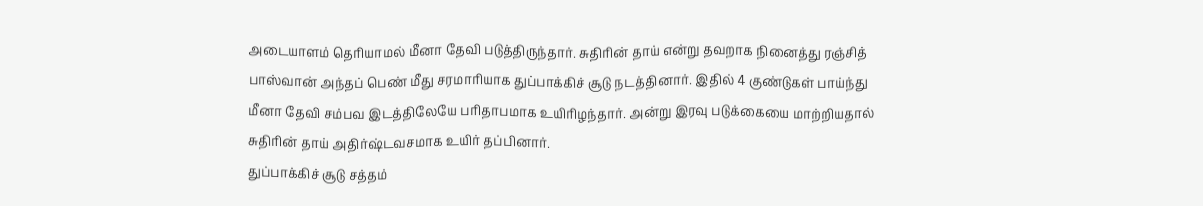அடையாளம் தெரியாமல் மீனா தேவி படுத்திருந்தார். சுதிரின் தாய் என்று தவறாக நினைத்து ரஞ்சித் பாஸ்வான் அந்தப் பெண் மீது சரமாரியாக துப்பாக்கிச் சூடு நடத்தினார். இதில் 4 குண்டுகள் பாய்ந்து மீனா தேவி சம்பவ இடத்திலேயே பரிதாபமாக உயிரிழந்தார். அன்று இரவு படுக்கையை மாற்றியதால் சுதிரின் தாய் அதிர்ஷ்டவசமாக உயிர் தப்பினார்.
துப்பாக்கிச் சூடு சத்தம்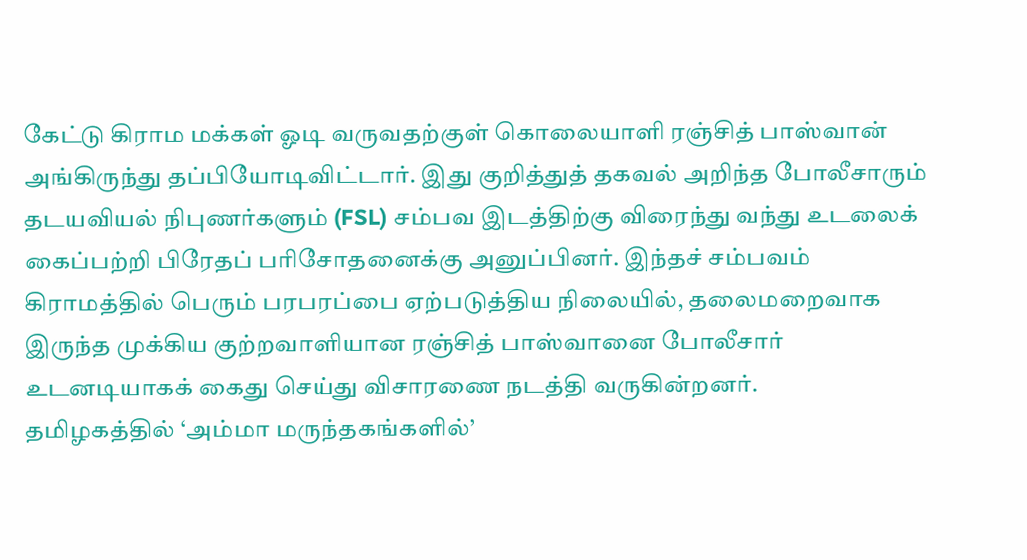கேட்டு கிராம மக்கள் ஓடி வருவதற்குள் கொலையாளி ரஞ்சித் பாஸ்வான் அங்கிருந்து தப்பியோடிவிட்டார். இது குறித்துத் தகவல் அறிந்த போலீசாரும் தடயவியல் நிபுணர்களும் (FSL) சம்பவ இடத்திற்கு விரைந்து வந்து உடலைக் கைப்பற்றி பிரேதப் பரிசோதனைக்கு அனுப்பினர். இந்தச் சம்பவம் கிராமத்தில் பெரும் பரபரப்பை ஏற்படுத்திய நிலையில், தலைமறைவாக இருந்த முக்கிய குற்றவாளியான ரஞ்சித் பாஸ்வானை போலீசார் உடனடியாகக் கைது செய்து விசாரணை நடத்தி வருகின்றனர்.
தமிழகத்தில் ‘அம்மா மருந்தகங்களில்’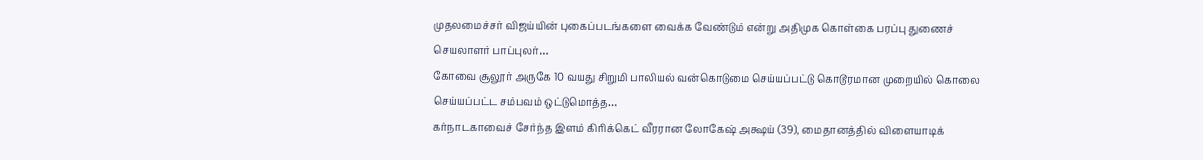முதலமைச்சர் விஜய்யின் புகைப்படங்களை வைக்க வேண்டும் என்று அதிமுக கொள்கை பரப்பு துணைச் செயலாளர் பாப்புலர்…
கோவை சூலூர் அருகே 10 வயது சிறுமி பாலியல் வன்கொடுமை செய்யப்பட்டு கொடூரமான முறையில் கொலை செய்யப்பட்ட சம்பவம் ஒட்டுமொத்த…
கர்நாடகாவைச் சேர்ந்த இளம் கிரிக்கெட் வீரரான லோகேஷ் அக்ஷய் (39), மைதானத்தில் விளையாடிக்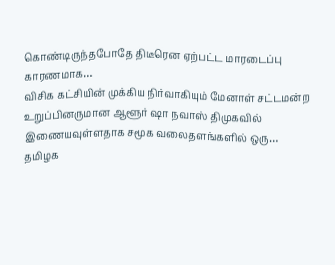கொண்டிருந்தபோதே திடீரென ஏற்பட்ட மாரடைப்பு காரணமாக…
விசிக கட்சியின் முக்கிய நிர்வாகியும் மேனாள் சட்டமன்ற உறுப்பினருமான ஆளூர் ஷா நவாஸ் திமுகவில் இணையவுள்ளதாக சமூக வலைதளங்களில் ஒரு…
தமிழக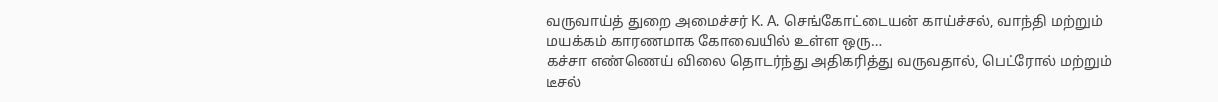வருவாய்த் துறை அமைச்சர் K. A. செங்கோட்டையன் காய்ச்சல், வாந்தி மற்றும் மயக்கம் காரணமாக கோவையில் உள்ள ஒரு…
கச்சா எண்ணெய் விலை தொடர்ந்து அதிகரித்து வருவதால், பெட்ரோல் மற்றும் டீசல்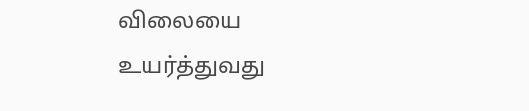விலையை உயர்த்துவது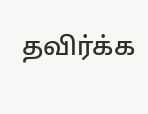தவிர்க்க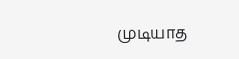முடியாத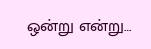ஒன்று என்று…